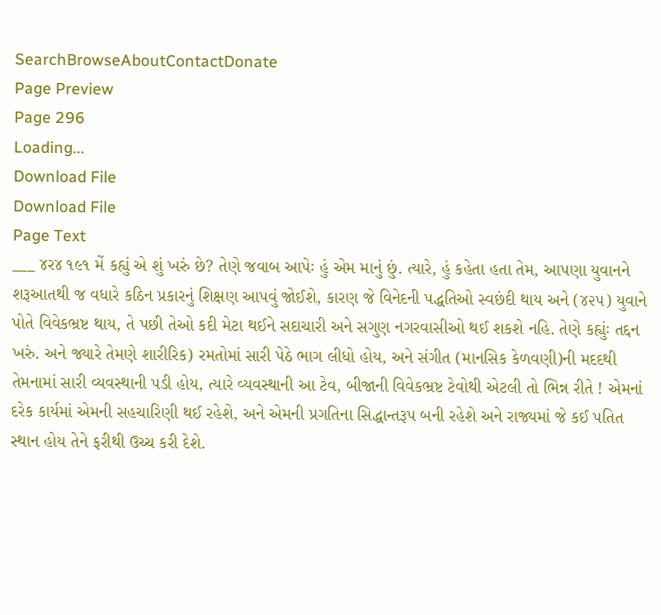SearchBrowseAboutContactDonate
Page Preview
Page 296
Loading...
Download File
Download File
Page Text
___ ૪ર૪ ૧૯૧ મેં કહ્યું એ શું ખરું છે? તેણે જવાબ આપેઃ હું એમ માનું છું. ત્યારે, હું કહેતા હતા તેમ, આપણા યુવાનને શરૂઆતથી જ વધારે કઠિન પ્રકારનું શિક્ષણ આપવું જોઈશે, કારણ જે વિનેદની પદ્ધતિઓ સ્વછંદી થાય અને (૪૨૫) યુવાને પોતે વિવેકભ્રષ્ટ થાય, તે પછી તેઓ કદી મેટા થઈને સદાચારી અને સગુણ નગરવાસીઓ થઈ શકશે નહિ. તેણે કહ્યુંઃ તદ્દન ખરું. અને જ્યારે તેમણે શારીરિક) રમતોમાં સારી પેઠે ભાગ લીધો હોય, અને સંગીત (માનસિક કેળવણી)ની મદદથી તેમનામાં સારી વ્યવસ્થાની પડી હોય, ત્યારે વ્યવસ્થાની આ ટેવ, બીજાની વિવેકભ્રષ્ટ ટેવોથી એટલી તો ભિન્ન રીતે ! એમનાં દરેક કાર્યમાં એમની સહચારિણી થઈ રહેશે, અને એમની પ્રગતિના સિદ્ધાન્તરૂપ બની રહેશે અને રાજ્યમાં જે કઈ પતિત સ્થાન હોય તેને ફરીથી ઉચ્ચ કરી દેશે.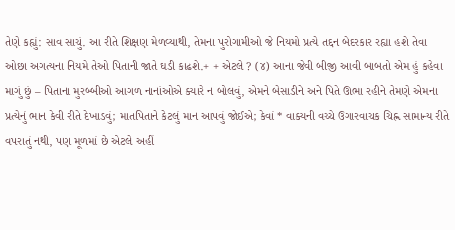તેણે કહ્યું: સાવ સાચું. આ રીતે શિક્ષણ મેળવ્યાથી, તેમના પુરોગામીઓ જે નિયમો પ્રત્યે તદ્દન બેદરકાર રહ્યા હશે તેવા ઓછા અગત્યના નિયમે તેઓ પિતાની જાતે ઘડી કાઢશે.+ + એટલે ? (૪) આના જેવી બીજી આવી બાબતો એમ હું કહેવા માગું છું – પિતાના મુરબ્બીઓ આગળ નાનાંઓએ ક્યારે ન બોલવું, એમને બેસાડીને અને પિતે ઊભા રહીને તેમણે એમના પ્રત્યેનું ભાન કેવી રીતે દેખાડવું; માતપિતાને કેટલું માન આપવું જોઈએ; કેવાં * વાક્યની વચ્ચે ઉગારવાચક ચિહ્ન સામાન્ય રીતે વપરાતું નથી, પણ મૂળમાં છે એટલે અહીં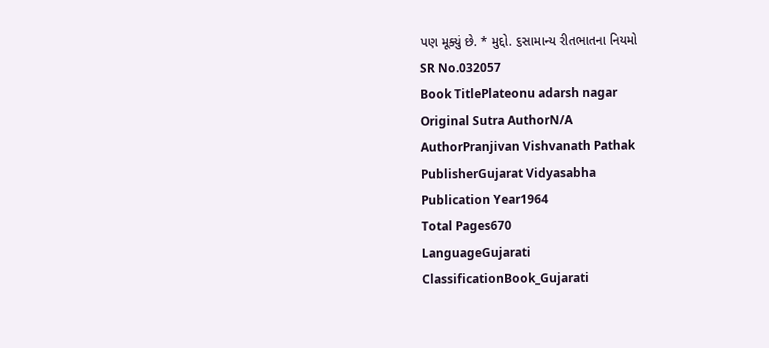પણ મૂક્યું છે. * મુદ્દો. ૬સામાન્ય રીતભાતના નિયમો
SR No.032057
Book TitlePlateonu adarsh nagar
Original Sutra AuthorN/A
AuthorPranjivan Vishvanath Pathak
PublisherGujarat Vidyasabha
Publication Year1964
Total Pages670
LanguageGujarati
ClassificationBook_Gujarati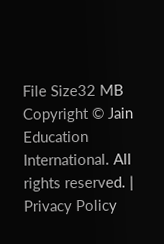File Size32 MB
Copyright © Jain Education International. All rights reserved. | Privacy Policy